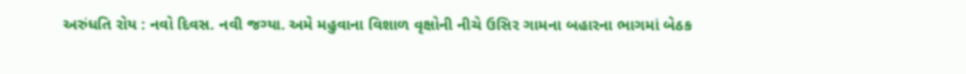અરુંધતિ રોય : નવો દિવસ. નવી જગ્યા. અમે મહુવાના વિશાળ વૃક્ષોની નીચે ઉસિર ગામના બહારના ભાગમાં બેઠક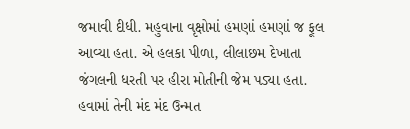જમાવી દીધી. મહુવાના વૃક્ષોમાં હમણાં હમણાં જ ફૂલ આવ્યા હતા. એ હલકા પીળા, લીલાછમ દેખાતા જંગલની ધરતી પર હીરા મોતીની જેમ પડ્યા હતા. હવામાં તેની મંદ મંદ ઉન્મત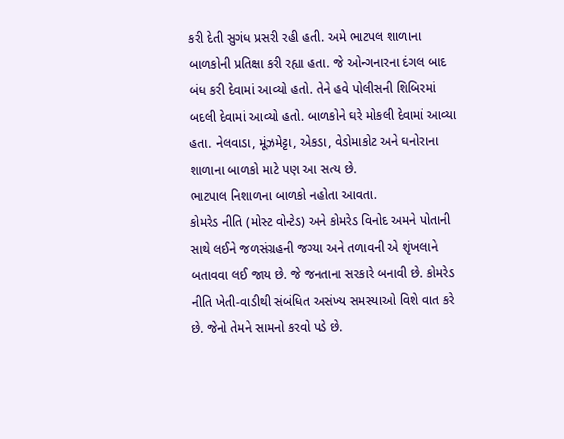કરી દેતી સુગંધ પ્રસરી રહી હતી. અમે ભાટપલ શાળાના બાળકોની પ્રતિક્ષા કરી રહ્યા હતા. જે ઓન્ગનારના દંગલ બાદ બંધ કરી દેવામાં આવ્યો હતો. તેને હવે પોલીસની શિબિરમાં બદલી દેવામાં આવ્યો હતો. બાળકોને ઘરે મોકલી દેવામાં આવ્યા હતા. નેલવાડા, મૂંઝમેટ્ટા, એકડા, વેડોમાકોટ અને ઘનોરાના શાળાના બાળકો માટે પણ આ સત્ય છે.
ભાટપાલ નિશાળના બાળકો નહોતા આવતા.
કોમરેડ નીતિ (મોસ્ટ વોન્ટેડ) અને કોમરેડ વિનોદ અમને પોતાની સાથે લઈને જળસંગ્રહની જગ્યા અને તળાવની એ શૃંખલાને બતાવવા લઈ જાય છે. જે જનતાના સરકારે બનાવી છે. કોમરેડ નીતિ ખેતી-વાડીથી સંબંધિત અસંખ્ય સમસ્યાઓ વિશે વાત કરે છે. જેનો તેમને સામનો કરવો પડે છે.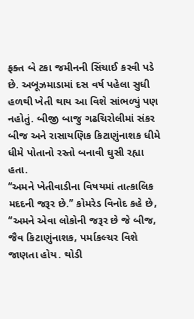ફક્ત બે ટકા જમીનની સિંચાઈ કરવી પડે છે. અબૂઝમાડામાં દસ વર્ષ પહેલા સુધી હળથી ખેતી થાય આ વિશે સાંભળ્યું પણ નહોતું. બીજી બાજુ ગઢચિરોલીમાં સંકર બીજ અને રાસાયણિક કિટાણુંનાશક ધીમે ધીમે પોતાનો રસ્તો બનાવી ઘુસી રહ્યા હતા.
‘‘અમને ખેતીવાડીના વિષયમાં તાત્કાલિક મદદની જરૂર છે.’’ કોમરેડ વિનોદ કહે છે, ‘‘અમને એવા લોકોની જરૂર છે જે બીજ, જૈવ કિટાણુંનાશક, પર્માકલ્ચર વિશે જાણતા હોય. થોડી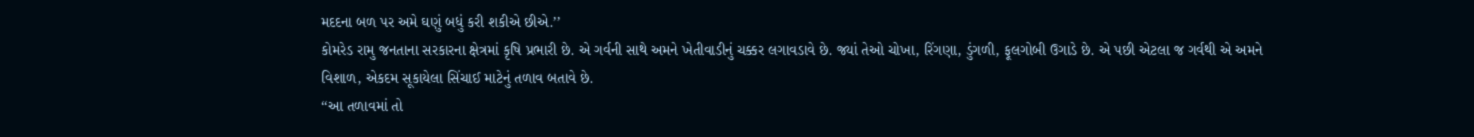મદદના બળ પર અમે ઘણું બધું કરી શકીએ છીએ.’’
કોમરેડ રામુ જનતાના સરકારના ક્ષેત્રમાં કૃષિ પ્રભારી છે. એ ગર્વની સાથે અમને ખેતીવાડીનું ચક્કર લગાવડાવે છે. જ્યાં તેઓ ચોખા, રિંગણા, ડુંગળી, ફૂલગોબી ઉગાડે છે. એ પછી એટલા જ ગર્વથી એ અમને વિશાળ, એકદમ સૂકાયેલા સિંચાઈ માટેનું તળાવ બતાવે છે.
‘‘આ તળાવમાં તો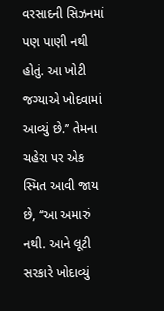વરસાદની સિઝનમાં પણ પાણી નથી હોતું. આ ખોટી જગ્યાએ ખોદવામાં આવ્યું છે.’’ તેમના ચહેરા પર એક સ્મિત આવી જાય છે, ‘‘આ અમારું નથી. આને લૂટી સરકારે ખોદાવ્યું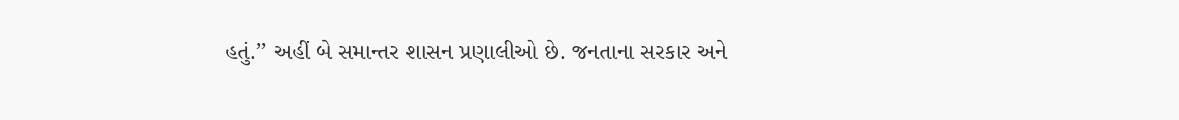હતું.’’ અહીં બે સમાન્તર શાસન પ્રણાલીઓ છે. જનતાના સરકાર અને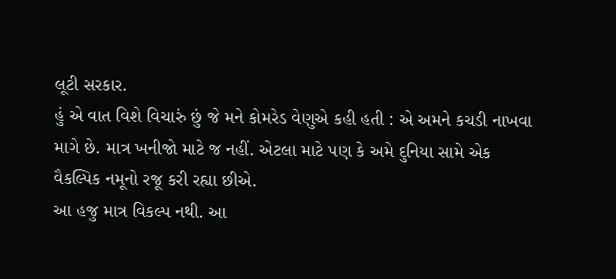લૂટી સરકાર.
હું એ વાત વિશે વિચારું છું જે મને કોમરેડ વેણુએ કહી હતી : એ અમને કચડી નાખવા માગે છે. માત્ર ખનીજો માટે જ નહીં. એટલા માટે પણ કે અમે દુનિયા સામે એક વૈકલ્પિક નમૂનો રજૂ કરી રહ્યા છીએ.
આ હજુ માત્ર વિકલ્પ નથી. આ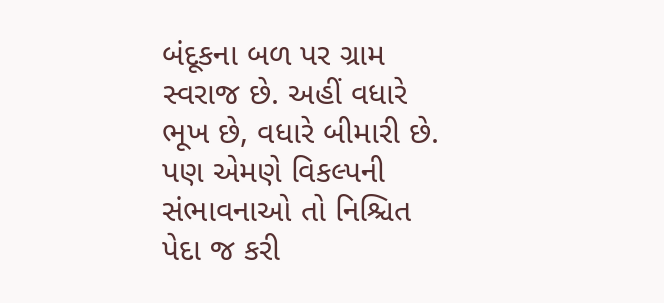બંદૂકના બળ પર ગ્રામ સ્વરાજ છે. અહીં વધારે ભૂખ છે, વધારે બીમારી છે. પણ એમણે વિકલ્પની સંભાવનાઓ તો નિશ્ચિત પેદા જ કરી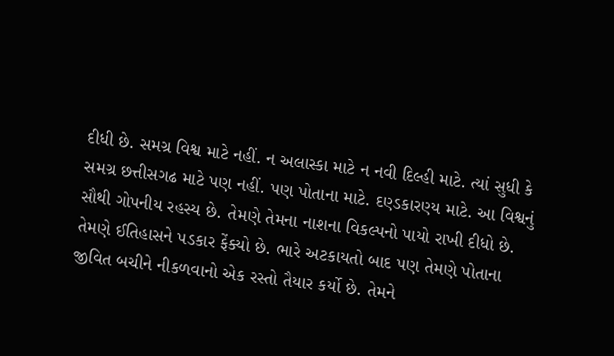દીધી છે. સમગ્ર વિશ્વ માટે નહીં. ન અલાસ્કા માટે ન નવી દિલ્હી માટે. ત્યાં સુધી કે સમગ્ર છત્તીસગઢ માટે પણ નહીં. પણ પોતાના માટે. દણ્ડકારણ્ય માટે. આ વિશ્વનું સૌથી ગોપનીય રહસ્ય છે. તેમણે તેમના નાશના વિકલ્પનો પાયો રાખી દીધો છે. તેમણે ઈતિહાસને પડકાર ફેંક્યો છે. ભારે અટકાયતો બાદ પણ તેમણે પોતાના જીવિત બચીને નીકળવાનો એક રસ્તો તૈયાર કર્યો છે. તેમને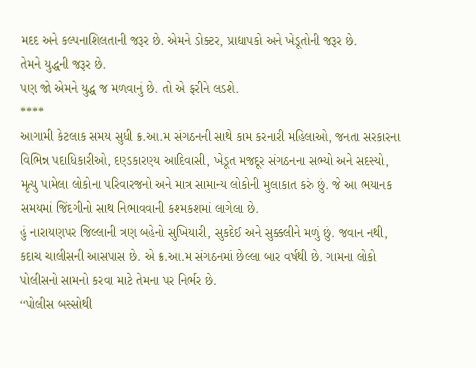મદદ અને કલ્પનાશિલતાની જરૂર છે. એમને ડોક્ટર, પ્રાદ્યાપકો અને ખેડૂતોની જરૂર છે.
તેમને યુદ્ધની જરૂર છે.
પણ જો એમને યુદ્ધ જ મળવાનું છે. તો એ ફરીને લડશે.
****
આગામી કેટલાક સમય સુધી ક્ર.આ.મ સંગઠનની સાથે કામ કરનારી મહિલાઓ, જનતા સરકારના વિભિન્ન પદાધિકારીઓ, દણ્ડકારણ્ય આદિવાસી, ખેડૂત મજદૂર સંગઠનના સભ્યો અને સદસ્યો, મૃત્યુ પામેલા લોકોના પરિવારજનો અને માત્ર સામાન્ય લોકોની મુલાકાત કરું છું. જે આ ભયાનક સમયમાં જિંદગીનો સાથ નિભાવવાની કશ્મકશમાં લાગેલા છે.
હું નારાયણપર જિલ્લાની ત્રણ બહેનો સુખિયારી, સુકદેઈ અને સુક્કલીને મળું છું. જવાન નથી, કદાચ ચાલીસની આસપાસ છે. એ ક્ર.આ.મ સંગઠનમાં છેલ્લા બાર વર્ષથી છે. ગામના લોકો પોલીસનો સામનો કરવા માટે તેમના પર નિર્ભર છે.
‘‘પોલીસ બસ્સોથી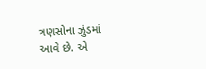ત્રણસોના ઝુંડમાં આવે છે. એ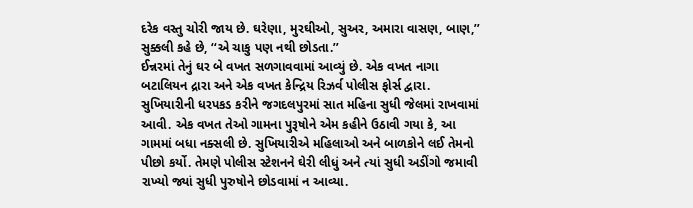દરેક વસ્તુ ચોરી જાય છે. ઘરેણા, મુરઘીઓ, સુઅર, અમારા વાસણ, બાણ,’’ સુક્કલી કહે છે, ‘‘એ ચાકુ પણ નથી છોડતા.’’
ઈન્નરમાં તેનું ઘર બે વખત સળગાવવામાં આવ્યું છે. એક વખત નાગા બટાલિયન દ્રારા અને એક વખત કેન્દ્રિય રિઝર્વ પોલીસ ફોર્સ દ્વારા. સુખિયારીની ધરપકડ કરીને જગદલપુરમાં સાત મહિના સુધી જેલમાં રાખવામાં આવી. એક વખત તેઓ ગામના પુરૂષોને એમ કહીને ઉઠાવી ગયા કે, આ ગામમાં બધા નક્સલી છે. સુખિયારીએ મહિલાઓ અને બાળકોને લઈ તેમનો પીછો કર્યો. તેમણે પોલીસ સ્ટેશનને ઘેરી લીધું અને ત્યાં સુધી અડીંગો જમાવી રાખ્યો જ્યાં સુધી પુરુષોને છોડવામાં ન આવ્યા.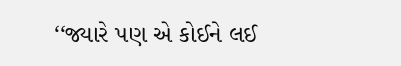‘‘જ્યારે પણ એ કોઈને લઈ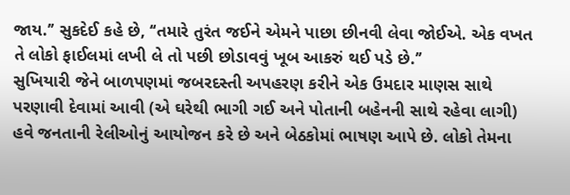જાય.’’ સુકદેઈ કહે છે, ‘‘તમારે તુરંત જઈને એમને પાછા છીનવી લેવા જોઈએ. એક વખત તે લોકો ફાઈલમાં લખી લે તો પછી છોડાવવું ખૂબ આકરું થઈ પડે છે.’’
સુખિયારી જેને બાળપણમાં જબરદસ્તી અપહરણ કરીને એક ઉમદાર માણસ સાથે પરણાવી દેવામાં આવી (એ ઘરેથી ભાગી ગઈ અને પોતાની બહેનની સાથે રહેવા લાગી) હવે જનતાની રેલીઓનું આયોજન કરે છે અને બેઠકોમાં ભાષણ આપે છે. લોકો તેમના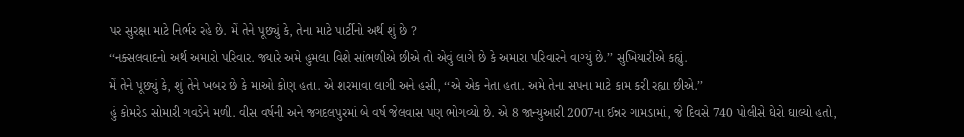પર સુરક્ષા માટે નિર્ભર રહે છે. મેં તેને પૂછ્યું કે, તેના માટે પાર્ટીનો અર્થ શું છે ?
‘‘નક્સલવાદનો અર્થ અમારો પરિવાર. જ્યારે અમે હુમલા વિશે સાંભળીએ છીએ તો એવું લાગે છે કે અમારા પરિવારને વાગ્યું છે.’’ સુખિયારીએ કહ્યું.
મેં તેને પૂછ્યું કે, શું તેને ખબર છે કે માઓ કોણ હતા. એ શરમાવા લાગી અને હસી, ‘‘એ એક નેતા હતા. અમે તેના સપના માટે કામ કરી રહ્યા છીએ.’’
હું કોમરેડ સોમારી ગવડેને મળી. વીસ વર્ષની અને જગદલપુરમાં બે વર્ષ જેલવાસ પણ ભોગવ્યો છે. એ 8 જાન્યુઆરી 2007ના ઈન્નર ગામડામાં, જે દિવસે 740 પોલીસે ઘેરો ઘાલ્યો હતો,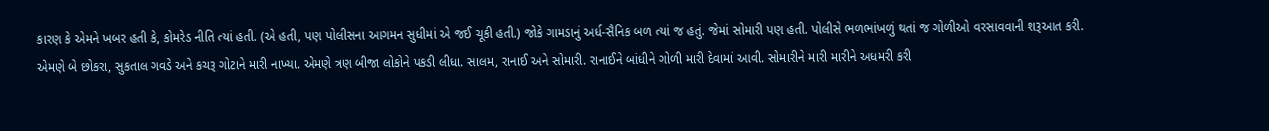કારણ કે એમને ખબર હતી કે, કોમરેડ નીતિ ત્યાં હતી. (એ હતી, પણ પોલીસના આગમન સુધીમાં એ જઈ ચૂકી હતી.) જોકે ગામડાનું અર્ધ-સૈનિક બળ ત્યાં જ હતું. જેમાં સોમારી પણ હતી. પોલીસે ભળભાંખળું થતાં જ ગોળીઓ વરસાવવાની શરૂઆત કરી.
એમણે બે છોકરા, સુકતાલ ગવડે અને કચરૂ ગોટાને મારી નાખ્યા. એમણે ત્રણ બીજા લોકોને પકડી લીધા. સાલમ, રાનાઈ અને સોમારી. રાનાઈને બાંધીને ગોળી મારી દેવામાં આવી. સોમારીને મારી મારીને અધમરી કરી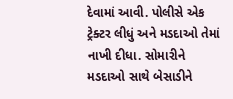દેવામાં આવી. પોલીસે એક ટ્રેક્ટર લીધું અને મડદાઓ તેમાં નાખી દીધા. સોમારીને મડદાઓ સાથે બેસાડીને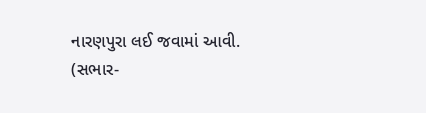નારણપુરા લઈ જવામાં આવી.
(સભાર-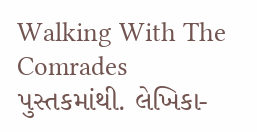Walking With The Comrades પુસ્તકમાંથી. લેખિકા-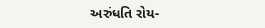અરુંધતિ રોય-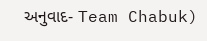અનુવાદ- Team Chabuk)